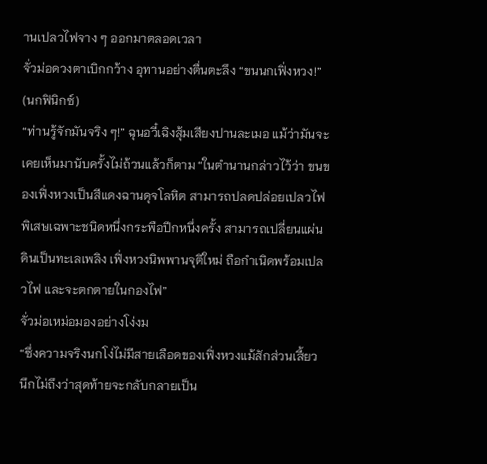านเปลวไฟจาง ๆ ออกมาตลอดเวลา
จั่วม่อดวงตาเบิกกว้าง อุทานอย่างตื่นตะลึง “ขนนกเฟิ่งหวง!” (นกฟินิกซ์)
“ท่านรู้จักมันจริง ๆ!” ฉุนอวี๋เฉิงสุ้มเสียงปานละเมอ แม้ว่ามันจะเคยเห็นมานับครั้งไม่ถ้วนแล้วก็ตาม “ในตำนานกล่าวไว้ว่า ขนของเฟิ่งหวงเป็นสีแดงฉานดุจโลหิต สามารถปลดปล่อยเปลวไฟพิเสษเฉพาะชนิดหนึ่งกระพือปีกหนึ่งครั้ง สามารถเปลี่ยนแผ่นดินเป็นทะเลเพลิง เฟิ่งหวงนิพพานจุติใหม่ ถือกำเนิดพร้อมเปลวไฟ และจะตกตายในกองไฟ”
จั่วม่อเหม่อมองอย่างโง่งม
“ซึ่งความจริงนกโง่ไม่มีสายเลือดของเฟิ่งหวงแม้สักส่วนเสี้ยว นึกไม่ถึงว่าสุดท้ายจะกลับกลายเป็น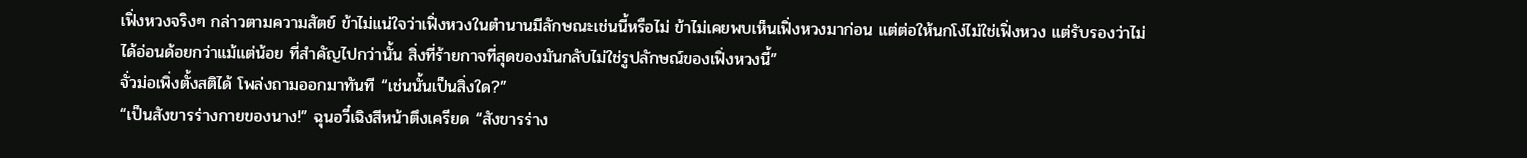เฟิ่งหวงจริงๆ กล่าวตามความสัตย์ ข้าไม่แน่ใจว่าเฟิ่งหวงในตำนานมีลักษณะเช่นนี้หรือไม่ ข้าไม่เคยพบเห็นเฟิ่งหวงมาก่อน แต่ต่อให้นกโง่ไม่ใช่เฟิ่งหวง แต่รับรองว่าไม่ได้อ่อนด้อยกว่าแม้แต่น้อย ที่สำคัญไปกว่านั้น สิ่งที่ร้ายกาจที่สุดของมันกลับไม่ใช่รูปลักษณ์ของเฟิ่งหวงนี้”
จั่วม่อเพิ่งตั้งสติได้ โพล่งถามออกมาทันที “เช่นนั้นเป็นสิ่งใด?”
“เป็นสังขารร่างกายของนาง!” ฉุนอวี๋เฉิงสีหน้าตึงเครียด “สังขารร่าง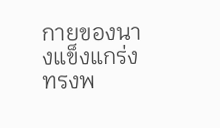กายของนางแข็งแกร่งทรงพ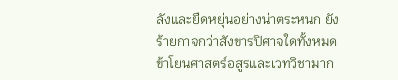ลังและยืดหยุ่นอย่างน่าตระหนก ยังร้ายกาจกว่าสังขารปิศาจใดทั้งหมด ข้าโยนศาสตร์อสูรและเวทวิชามาก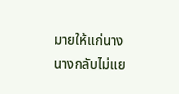มายให้แก่นาง นางกลับไม่แย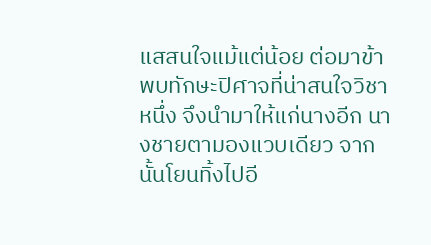แสสนใจแม้แต่น้อย ต่อมาข้าพบทักษะปิศาจที่น่าสนใจวิชาหนึ่ง จึงนำมาให้แก่นางอีก นางชายตามองแวบเดียว จากนั้นโยนทิ้งไปอี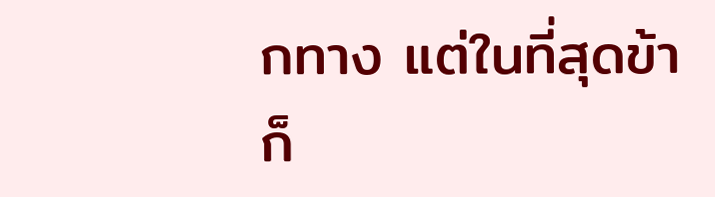กทาง แต่ในที่สุดข้าก็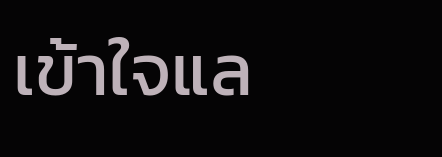เข้าใจแล